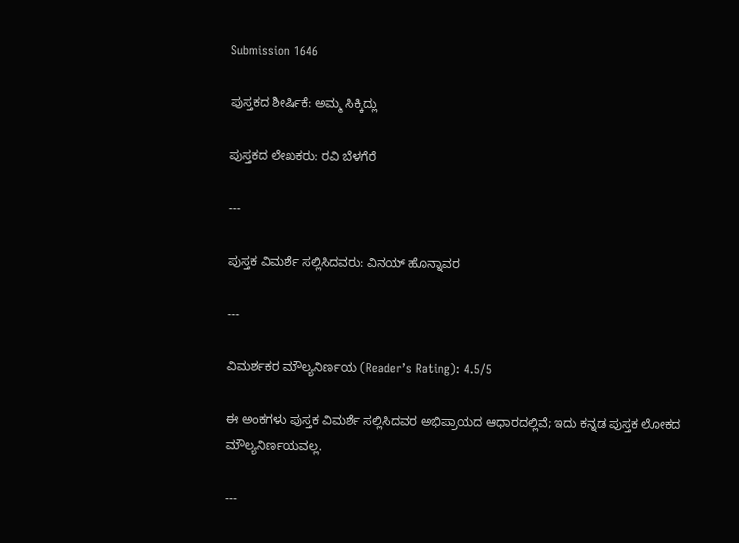Submission 1646

ಪುಸ್ತಕದ ಶೀರ್ಷಿಕೆ: ಅಮ್ಮ ಸಿಕ್ಕಿದ್ಲು

ಪುಸ್ತಕದ ಲೇಖಕರು: ರವಿ ಬೆಳಗೆರೆ

---

ಪುಸ್ತಕ ವಿಮರ್ಶೆ ಸಲ್ಲಿಸಿದವರು: ವಿನಯ್ ಹೊನ್ನಾವರ

---

ವಿಮರ್ಶಕರ ಮೌಲ್ಯನಿರ್ಣಯ (Reader’s Rating): 4.5/5

ಈ ಅಂಕಗಳು ಪುಸ್ತಕ ವಿಮರ್ಶೆ ಸಲ್ಲಿಸಿದವರ ಅಭಿಪ್ರಾಯದ ಆಧಾರದಲ್ಲಿವೆ; ಇದು ಕನ್ನಡ ಪುಸ್ತಕ ಲೋಕದ ಮೌಲ್ಯನಿರ್ಣಯವಲ್ಲ.

---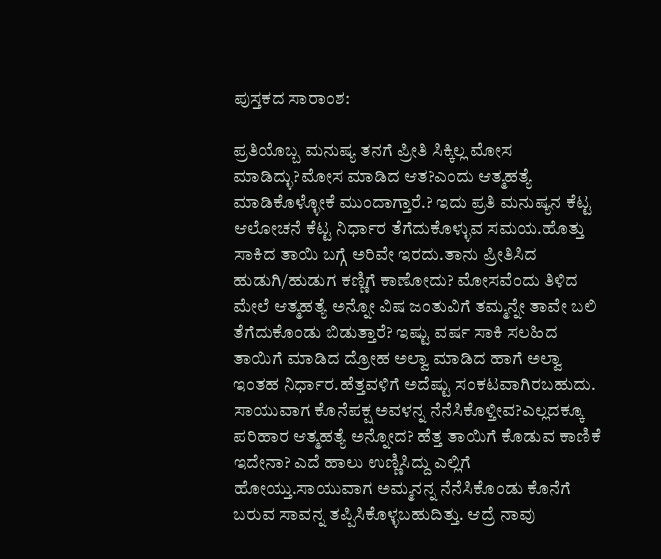ಪುಸ್ತಕದ ಸಾರಾಂಶ:

ಪ್ರತಿಯೊಬ್ಬ ಮನುಷ್ಯ ತನಗೆ ಪ್ರೀತಿ ಸಿಕ್ಕಿಲ್ಲ ಮೋಸ ಮಾಡಿದ್ಳು?ಮೋಸ ಮಾಡಿದ ಆತ?ಎಂದು ಆತ್ಮಹತ್ಯೆ ಮಾಡಿಕೊಳ್ಳೋಕೆ ಮುಂದಾಗ್ತಾರೆ.? ಇದು ಪ್ರತಿ ಮನುಷ್ಯನ ಕೆಟ್ಟ ಆಲೋಚನೆ ಕೆಟ್ಟ ನಿರ್ಧಾರ ತೆಗೆದುಕೊಳ್ಳುವ ಸಮಯ.ಹೊತ್ತು ಸಾಕಿದ ತಾಯಿ ಬಗ್ಗೆ ಅರಿವೇ ಇರದು.ತಾನು ಪ್ರೀತಿಸಿದ ಹುಡುಗಿ/ಹುಡುಗ ಕಣ್ಣಿಗೆ ಕಾಣೋದು? ಮೋಸವೆಂದು ತಿಳಿದ ಮೇಲೆ ಆತ್ಮಹತ್ಯೆ ಅನ್ನೋ ವಿಷ ಜಂತುವಿಗೆ ತಮ್ಮನ್ನೇ ತಾವೇ ಬಲಿ ತೆಗೆದುಕೊಂಡು ಬಿಡುತ್ತಾರೆ? ಇಷ್ಟು ವರ್ಷ ಸಾಕಿ ಸಲಹಿದ ತಾಯಿಗೆ ಮಾಡಿದ ದ್ರೋಹ ಅಲ್ವಾ ಮಾಡಿದ ಹಾಗೆ ಅಲ್ವಾ ಇಂತಹ ನಿರ್ಧಾರ.ಹೆತ್ತವಳಿಗೆ ಅದೆಷ್ಟು ಸಂಕಟವಾಗಿರಬಹುದು. ಸಾಯುವಾಗ ಕೊನೆಪಕ್ಷ ಅವಳನ್ನ ನೆನೆಸಿಕೊಳ್ತೀವ?ಎಲ್ಲದಕ್ಕೂ ಪರಿಹಾರ ಆತ್ಮಹತ್ಯೆ ಅನ್ನೋದ? ಹೆತ್ತ ತಾಯಿಗೆ ಕೊಡುವ ಕಾಣಿಕೆ ಇದೇನಾ? ಎದೆ ಹಾಲು ಉಣ್ಣಿಸಿದ್ದು ಎಲ್ಲಿಗೆ ಹೋಯ್ತು.ಸಾಯುವಾಗ ಅಮ್ಮನನ್ನ ನೆನೆಸಿಕೊಂಡು ಕೊನೆಗೆ ಬರುವ ಸಾವನ್ನ ತಪ್ಪಿಸಿಕೊಳ್ಳಬಹುದಿತ್ತು. ಆದ್ರೆ ನಾವು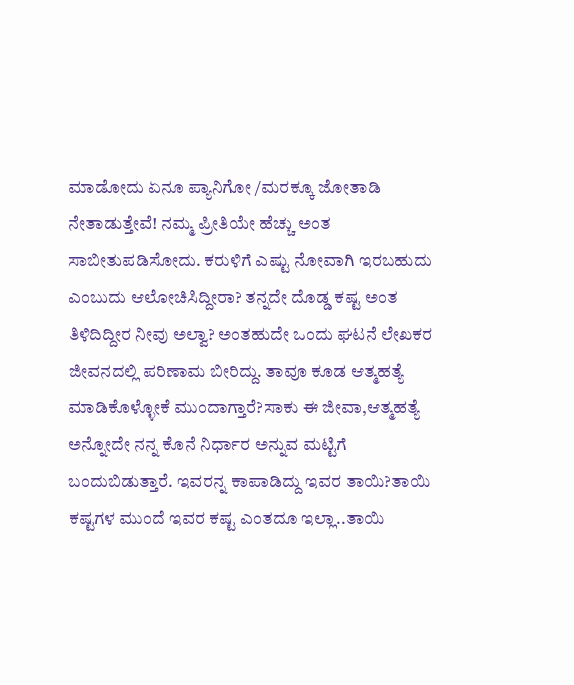ಮಾಡೋದು ಏನೂ ಪ್ಯಾನಿಗೋ /ಮರಕ್ಕೂ ಜೋತಾಡಿ ನೇತಾಡುತ್ತೇವೆ! ನಮ್ಮ ಪ್ರೀತಿಯೇ ಹೆಚ್ಚು ಅಂತ ಸಾಬೀತುಪಡಿಸೋದು. ಕರುಳಿಗೆ ಎಷ್ಟು ನೋವಾಗಿ ಇರಬಹುದು ಎಂಬುದು ಆಲೋಚಿಸಿದ್ದೀರಾ? ತನ್ನದೇ ದೊಡ್ಡ ಕಷ್ಟ ಅಂತ ತಿಳಿದಿದ್ದೀರ ನೀವು ಅಲ್ವಾ? ಅಂತಹುದೇ ಒಂದು ಘಟನೆ ಲೇಖಕರ ಜೀವನದಲ್ಲಿ ಪರಿಣಾಮ ಬೀರಿದ್ದು. ತಾವೂ ಕೂಡ ಆತ್ಮಹತ್ಯೆ ಮಾಡಿಕೊಳ್ಳೋಕೆ ಮುಂದಾಗ್ತಾರೆ?ಸಾಕು ಈ ಜೀವಾ,ಆತ್ಮಹತ್ಯೆ ಅನ್ನೋದೇ ನನ್ನ ಕೊನೆ ನಿರ್ಧಾರ ಅನ್ನುವ ಮಟ್ಟಿಗೆ ಬಂದುಬಿಡುತ್ತಾರೆ. ಇವರನ್ನ ಕಾಪಾಡಿದ್ದು ಇವರ ತಾಯಿ?ತಾಯಿ ಕಷ್ಟಗಳ ಮುಂದೆ ಇವರ ಕಷ್ಟ ಎಂತದೂ ಇಲ್ಲಾ..ತಾಯಿ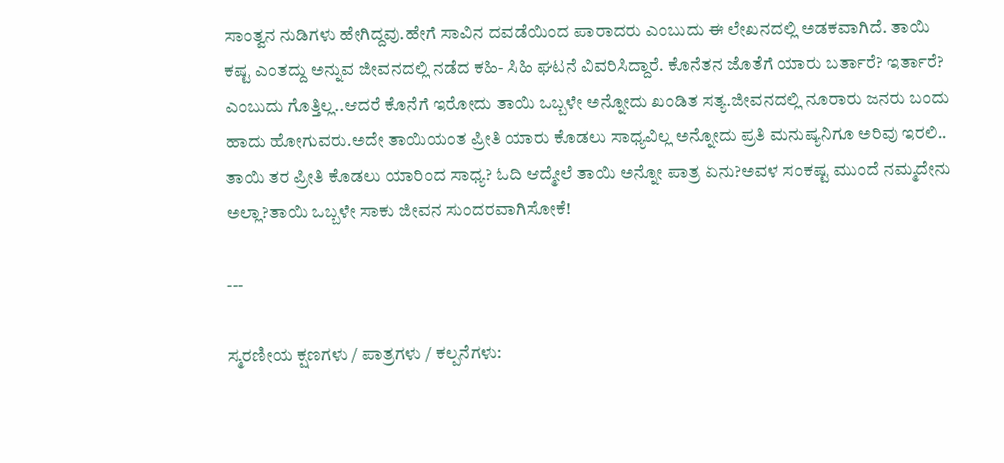ಸಾಂತ್ವನ ನುಡಿಗಳು ಹೇಗಿದ್ದವು.ಹೇಗೆ ಸಾವಿನ ದವಡೆಯಿಂದ ಪಾರಾದರು ಎಂಬುದು ಈ ಲೇಖನದಲ್ಲಿ ಅಡಕವಾಗಿದೆ. ತಾಯಿ ಕಷ್ಟ ಎಂತದ್ದು ಅನ್ನುವ ಜೀವನದಲ್ಲಿ ನಡೆದ ಕಹಿ- ಸಿಹಿ ಘಟನೆ ವಿವರಿಸಿದ್ದಾರೆ. ಕೊನೆತನ ಜೊತೆಗೆ ಯಾರು ಬರ್ತಾರೆ? ಇರ್ತಾರೆ? ಎಂಬುದು ಗೊತ್ತಿಲ್ಲ..ಆದರೆ ಕೊನೆಗೆ ಇರೋದು ತಾಯಿ ಒಬ್ಬಳೇ ಅನ್ನೋದು ಖಂಡಿತ ಸತ್ಯ.ಜೀವನದಲ್ಲಿ ನೂರಾರು ಜನರು ಬಂದು ಹಾದು ಹೋಗುವರು.ಅದೇ ತಾಯಿಯಂತ ಪ್ರೀತಿ ಯಾರು ಕೊಡಲು ಸಾಧ್ಯವಿಲ್ಲ ಅನ್ನೋದು ಪ್ರತಿ ಮನುಷ್ಯನಿಗೂ ಅರಿವು ಇರಲಿ.. ತಾಯಿ ತರ ಪ್ರೀತಿ ಕೊಡಲು ಯಾರಿಂದ ಸಾಧ್ಯ? ಓದಿ ಆದ್ಮೇಲೆ ತಾಯಿ ಅನ್ನೋ ಪಾತ್ರ ಏನು?ಅವಳ ಸಂಕಷ್ಟ ಮುಂದೆ ನಮ್ಮದೇನು ಅಲ್ಲಾ?ತಾಯಿ ಒಬ್ಬಳೇ ಸಾಕು ಜೀವನ ಸುಂದರವಾಗಿಸೋಕೆ!

---

ಸ್ಮರಣೀಯ ಕ್ಷಣಗಳು / ಪಾತ್ರಗಳು / ಕಲ್ಪನೆಗಳು: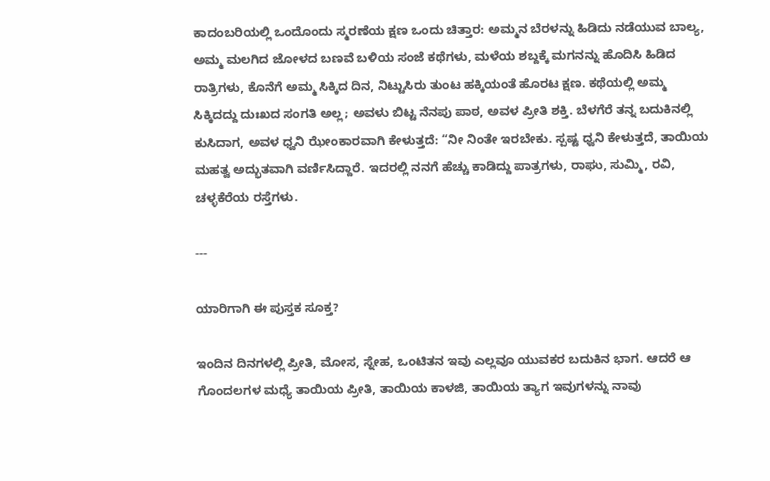ಕಾದಂಬರಿಯಲ್ಲಿ ಒಂದೊಂದು ಸ್ಮರಣೆಯ ಕ್ಷಣ ಒಂದು ಚಿತ್ತಾರ: ಅಮ್ಮನ ಬೆರಳನ್ನು ಹಿಡಿದು ನಡೆಯುವ ಬಾಲ್ಯ, ಅಮ್ಮ ಮಲಗಿದ ಜೋಳದ ಬಣವೆ ಬಳಿಯ ಸಂಜೆ ಕಥೆಗಳು, ಮಳೆಯ ಶಬ್ದಕ್ಕೆ ಮಗನನ್ನು ಹೊದಿಸಿ ಹಿಡಿದ ರಾತ್ರಿಗಳು, ಕೊನೆಗೆ ಅಮ್ಮ ಸಿಕ್ಕಿದ ದಿನ, ನಿಟ್ಟುಸಿರು ತುಂಟ ಹಕ್ಕಿಯಂತೆ ಹೊರಟ ಕ್ಷಣ. ಕಥೆಯಲ್ಲಿ ಅಮ್ಮ ಸಿಕ್ಕಿದದ್ದು ದುಃಖದ ಸಂಗತಿ ಅಲ್ಲ; ಅವಳು ಬಿಟ್ಟ ನೆನಪು ಪಾಠ, ಅವಳ ಪ್ರೀತಿ ಶಕ್ತಿ. ಬೆಳಗೆರೆ ತನ್ನ ಬದುಕಿನಲ್ಲಿ ಕುಸಿದಾಗ, ಅವಳ ಧ್ವನಿ ಝೇಂಕಾರವಾಗಿ ಕೇಳುತ್ತದೆ: “ನೀ ನಿಂತೇ ಇರಬೇಕು. ಸ್ಪಷ್ಟ ಧ್ವನಿ ಕೇಳುತ್ತದೆ, ತಾಯಿಯ ಮಹತ್ವ ಅದ್ಭುತವಾಗಿ ವರ್ಣಿಸಿದ್ದಾರೆ. ಇದರಲ್ಲಿ ನನಗೆ ಹೆಚ್ಚು ಕಾಡಿದ್ದು ಪಾತ್ರಗಳು, ರಾಘು, ಸುಮ್ಮಿ, ರವಿ, ಚಳ್ಳಕೆರೆಯ ರಸ್ತೆಗಳು.

---

ಯಾರಿಗಾಗಿ ಈ ಪುಸ್ತಕ ಸೂಕ್ತ?

ಇಂದಿನ ದಿನಗಳಲ್ಲಿ ಪ್ರೀತಿ, ಮೋಸ, ಸ್ನೇಹ, ಒಂಟಿತನ ಇವು ಎಲ್ಲವೂ ಯುವಕರ ಬದುಕಿನ ಭಾಗ. ಆದರೆ ಆ ಗೊಂದಲಗಳ ಮಧ್ಯೆ ತಾಯಿಯ ಪ್ರೀತಿ, ತಾಯಿಯ ಕಾಳಜಿ, ತಾಯಿಯ ತ್ಯಾಗ ಇವುಗಳನ್ನು ನಾವು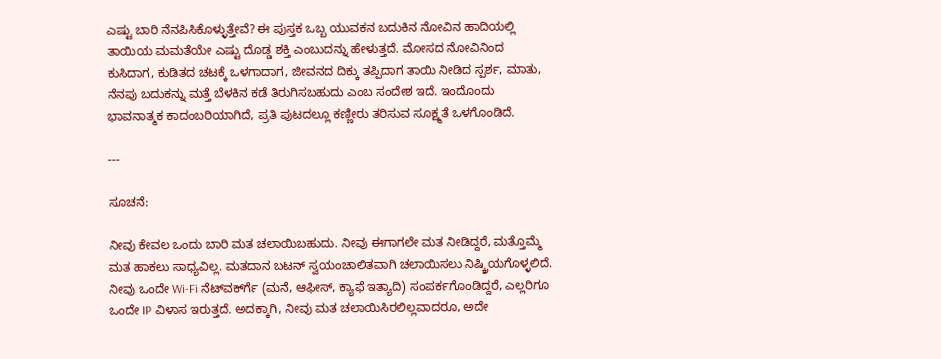ಎಷ್ಟು ಬಾರಿ ನೆನಪಿಸಿಕೊಳ್ಳುತ್ತೇವೆ? ಈ ಪುಸ್ತಕ ಒಬ್ಬ ಯುವಕನ ಬದುಕಿನ ನೋವಿನ ಹಾದಿಯಲ್ಲಿ ತಾಯಿಯ ಮಮತೆಯೇ ಎಷ್ಟು ದೊಡ್ಡ ಶಕ್ತಿ ಎಂಬುದನ್ನು ಹೇಳುತ್ತದೆ. ಮೋಸದ ನೋವಿನಿಂದ ಕುಸಿದಾಗ, ಕುಡಿತದ ಚಟಕ್ಕೆ ಒಳಗಾದಾಗ, ಜೀವನದ ದಿಕ್ಕು ತಪ್ಪಿದಾಗ ತಾಯಿ ನೀಡಿದ ಸ್ಪರ್ಶ, ಮಾತು, ನೆನಪು ಬದುಕನ್ನು ಮತ್ತೆ ಬೆಳಕಿನ ಕಡೆ ತಿರುಗಿಸಬಹುದು ಎಂಬ ಸಂದೇಶ ಇದೆ. ಇಂದೊಂದು ಭಾವನಾತ್ಮಕ ಕಾದಂಬರಿಯಾಗಿದೆ, ಪ್ರತಿ ಪುಟದಲ್ಲೂ ಕಣ್ಣೀರು ತರಿಸುವ ಸೂಕ್ಷ್ಮತೆ ಒಳಗೊಂಡಿದೆ.

---

ಸೂಚನೆ:

ನೀವು ಕೇವಲ ಒಂದು ಬಾರಿ ಮತ ಚಲಾಯಿಬಹುದು. ನೀವು ಈಗಾಗಲೇ ಮತ ನೀಡಿದ್ದರೆ, ಮತ್ತೊಮ್ಮೆ ಮತ ಹಾಕಲು ಸಾಧ್ಯವಿಲ್ಲ. ಮತದಾನ ಬಟನ್ ಸ್ವಯಂಚಾಲಿತವಾಗಿ ಚಲಾಯಿಸಲು ನಿಷ್ಕ್ರಿಯಗೊಳ್ಳಲಿದೆ. ನೀವು ಒಂದೇ Wi-Fi ನೆಟ್‌ವರ್ಕ್‍ಗೆ (ಮನೆ, ಆಫೀಸ್, ಕ್ಯಾಫೆ ಇತ್ಯಾದಿ) ಸಂಪರ್ಕಗೊಂಡಿದ್ದರೆ, ಎಲ್ಲರಿಗೂ ಒಂದೇ IP ವಿಳಾಸ ಇರುತ್ತದೆ. ಅದಕ್ಕಾಗಿ, ನೀವು ಮತ ಚಲಾಯಿಸಿರಲಿಲ್ಲವಾದರೂ, ಅದೇ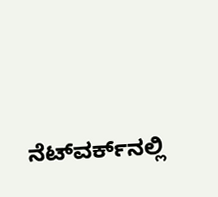ನೆಟ್‌ವರ್ಕ್‌ನಲ್ಲಿ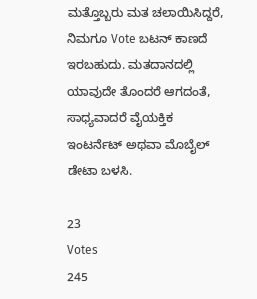ಮತ್ತೊಬ್ಬರು ಮತ ಚಲಾಯಿಸಿದ್ದರೆ, ನಿಮಗೂ Vote ಬಟನ್ ಕಾಣದೆ ಇರಬಹುದು. ಮತದಾನದಲ್ಲಿ ಯಾವುದೇ ತೊಂದರೆ ಆಗದಂತೆ, ಸಾಧ್ಯವಾದರೆ ವೈಯಕ್ತಿಕ ಇಂಟರ್ನೆಟ್ ಅಥವಾ ಮೊಬೈಲ್ ಡೇಟಾ ಬಳಸಿ.

23
Votes
245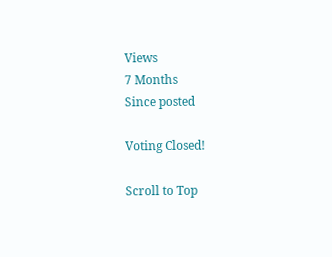Views
7 Months
Since posted

Voting Closed!

Scroll to Top